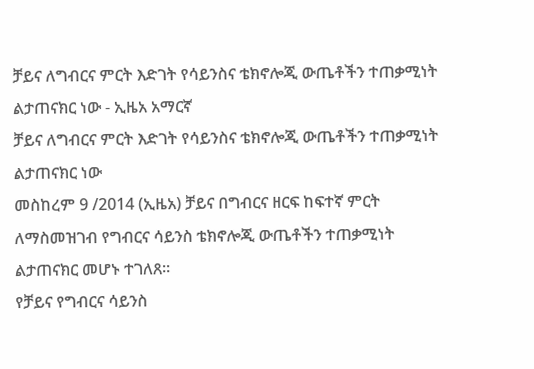ቻይና ለግብርና ምርት እድገት የሳይንስና ቴክኖሎጂ ውጤቶችን ተጠቃሚነት ልታጠናክር ነው - ኢዜአ አማርኛ
ቻይና ለግብርና ምርት እድገት የሳይንስና ቴክኖሎጂ ውጤቶችን ተጠቃሚነት ልታጠናክር ነው
መስከረም 9 /2014 (ኢዜአ) ቻይና በግብርና ዘርፍ ከፍተኛ ምርት ለማስመዝገብ የግብርና ሳይንስ ቴክኖሎጂ ውጤቶችን ተጠቃሚነት ልታጠናክር መሆኑ ተገለጸ።
የቻይና የግብርና ሳይንስ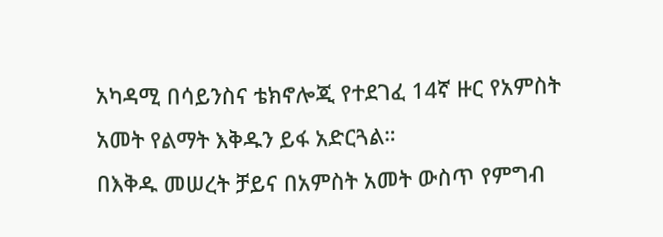አካዳሚ በሳይንስና ቴክኖሎጂ የተደገፈ 14ኛ ዙር የአምስት አመት የልማት እቅዱን ይፋ አድርጓል።
በእቅዱ መሠረት ቻይና በአምስት አመት ውስጥ የምግብ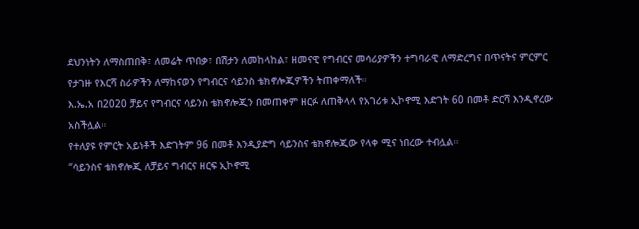ደህንነትን ለማስጠበቅ፣ ለመሬት ጥበቃ፣ በሽታን ለመከላከል፣ ዘመናዊ የግብርና መሳሪያዎችን ተግባራዊ ለማድረግና በጥናትና ምርምር የታገዙ የእርሻ ስራዎችን ለማከናወን የግብርና ሳይንስ ቴክኖሎጂዎችን ትጠቀማለች።
እ.ኤ.አ በ2020 ቻይና የግብርና ሳይንስ ቴክኖሎጂን በመጠቀም ዘርፉ ለጠቅላላ የአገሪቱ ኢኮኖሚ እድገት 60 በመቶ ድርሻ እንዲኖረው አስችሏል።
የተለያዩ የምርት አይነቶች እድገትም 96 በመቶ እንዲያድግ ሳይንስና ቴክኖሎጂው የላቀ ሚና ነበረው ተብሏል።
“ሳይንስና ቴክኖሎጂ ለቻይና ግብርና ዘርፍ ኢኮኖሚ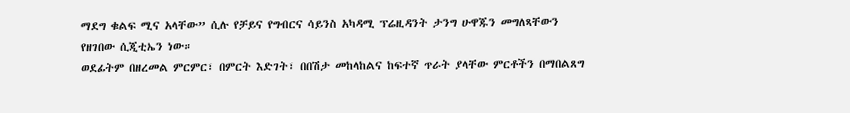ማደግ ቁልፍ ሚና አላቸው” ሲሉ የቻይና የግብርና ሳይንስ አካዳሚ ፕሬዚዳንት ታንግ ሁዋጁን መግለጻቸውን የዘገበው ሲጂቲኤን ነው።
ወደፊትም በዘረመል ምርምር፣ በምርት እድገት፣ በበሽታ መከላከልና ከፍተኛ ጥራት ያላቸው ምርቶችን በማበልጸግ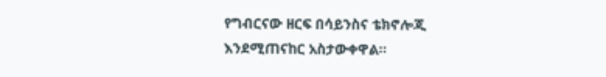የግብርናው ዘርፍ በሳይንስና ቴክኖሎጂ እንደሚጠናከር አስታውቀዋል።